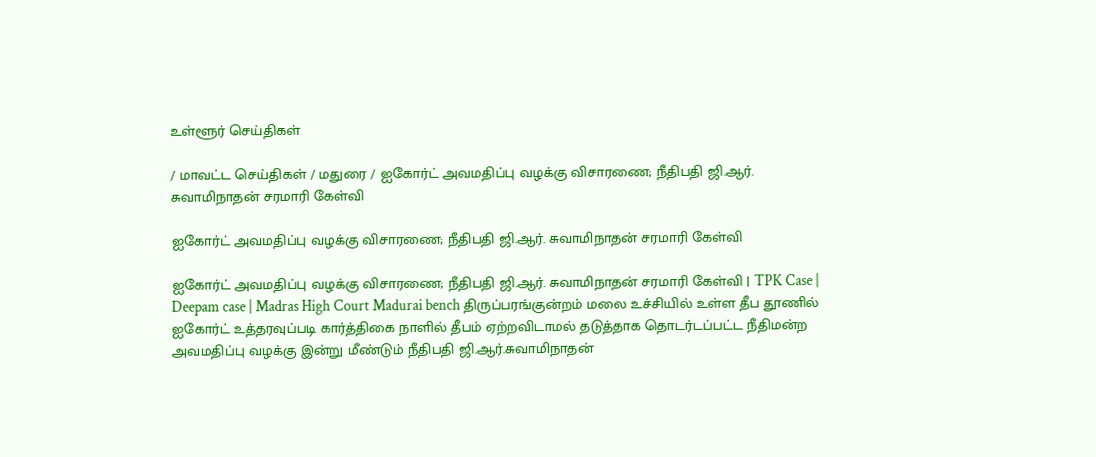உள்ளூர் செய்திகள்

/ மாவட்ட செய்திகள் / மதுரை / ஐகோர்ட் அவமதிப்பு வழக்கு விசாரணை; நீதிபதி ஜி.ஆர். சுவாமிநாதன் சரமாரி கேள்வி

ஐகோர்ட் அவமதிப்பு வழக்கு விசாரணை; நீதிபதி ஜி.ஆர். சுவாமிநாதன் சரமாரி கேள்வி

ஐகோர்ட் அவமதிப்பு வழக்கு விசாரணை; நீதிபதி ஜி.ஆர். சுவாமிநாதன் சரமாரி கேள்வி | TPK Case | Deepam case | Madras High Court Madurai bench திருப்பரங்குன்றம் மலை உச்சியில் உள்ள தீப தூணில் ஐகோர்ட் உத்தரவுப்படி கார்த்திகை நாளில் தீபம் ஏற்றவிடாமல் தடுத்தாக தொடர்டப்பட்ட நீதிமன்ற அவமதிப்பு வழக்கு இன்று மீண்டும் நீதிபதி ஜி.ஆர்.சுவாமிநாதன்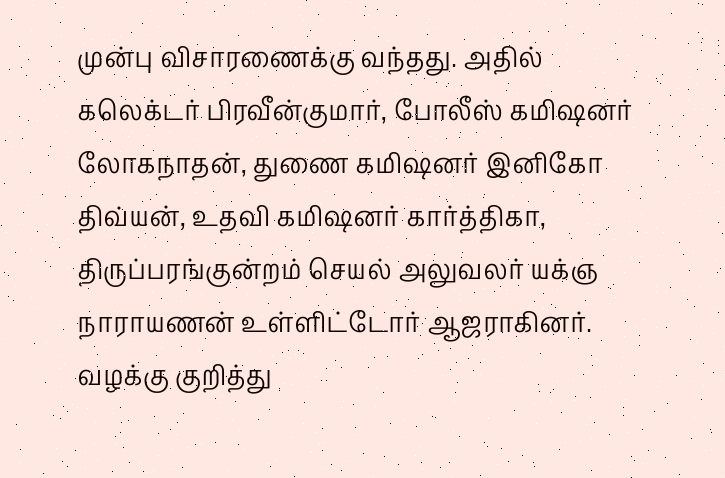முன்பு விசாரணைக்கு வந்தது. அதில் கலெக்டர் பிரவீன்குமார், போலீஸ் கமிஷனர் லோகநாதன், துணை கமிஷனர் இனிகோ திவ்யன், உதவி கமிஷனர் கார்த்திகா, திருப்பரங்குன்றம் செயல் அலுவலர் யக்ஞ நாராயணன் உள்ளிட்டோர் ஆஜராகினர். வழக்கு குறித்து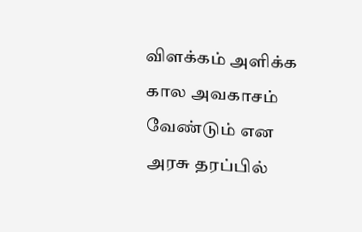விளக்கம் அளிக்க கால அவகாசம் வேண்டும் என அரசு தரப்பில்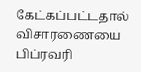கேட்கப்பட்டதால் விசாரணையை பிப்ரவரி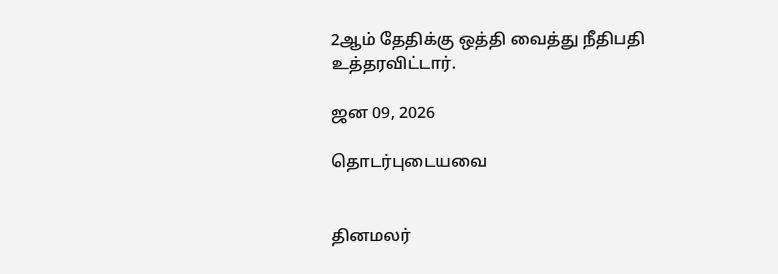2ஆம் தேதிக்கு ஒத்தி வைத்து நீதிபதி உத்தரவிட்டார்.

ஜன 09, 2026

தொடர்புடையவை


தினமலர்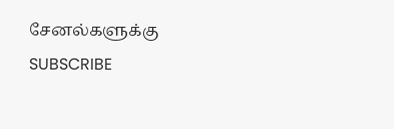சேனல்களுக்கு SUBSCRIBE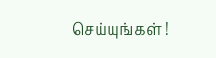செய்யுங்கள் !